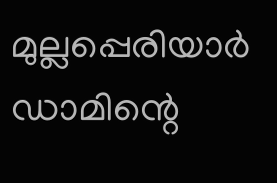മുല്ലപ്പെരിയാർ ഡാമിന്റെ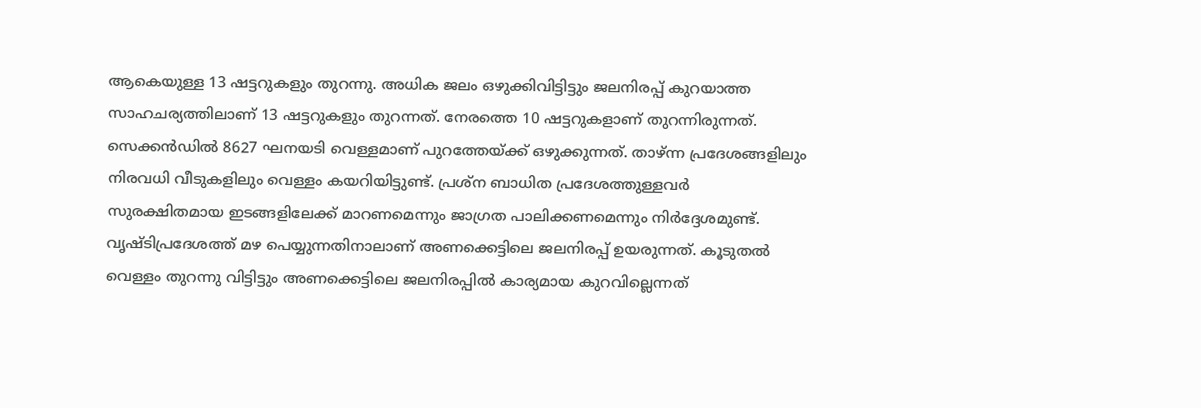ആകെയുള്ള 13 ഷട്ടറുകളും തുറന്നു. അധിക ജലം ഒഴുക്കിവിട്ടിട്ടും ജലനിരപ്പ് കുറയാത്ത സാഹചര്യത്തിലാണ് 13 ഷട്ടറുകളും തുറന്നത്. നേരത്തെ 10 ഷട്ടറുകളാണ് തുറന്നിരുന്നത്. സെക്കൻഡിൽ 8627 ഘനയടി വെള്ളമാണ് പുറത്തേയ്ക്ക് ഒഴുക്കുന്നത്. താഴ്ന്ന പ്രദേശങ്ങളിലും നിരവധി വീടുകളിലും വെള്ളം കയറിയിട്ടുണ്ട്. പ്രശ്ന ബാധിത പ്രദേശത്തുള്ളവർ സുരക്ഷിതമായ ഇടങ്ങളിലേക്ക് മാറണമെന്നും ജാഗ്രത പാലിക്കണമെന്നും നിർദ്ദേശമുണ്ട്. വൃഷ്ടിപ്രദേശത്ത് മഴ പെയ്യുന്നതിനാലാണ് അണക്കെട്ടിലെ ജലനിരപ്പ് ഉയരുന്നത്. കൂടുതൽ വെള്ളം തുറന്നു വിട്ടിട്ടും അണക്കെട്ടിലെ ജലനിരപ്പിൽ കാര്യമായ കുറവില്ലെന്നത്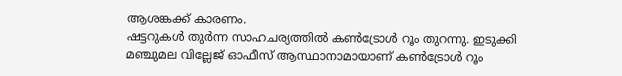ആശങ്കക്ക് കാരണം.
ഷട്ടറുകൾ തുർന്ന സാഹചര്യത്തിൽ കൺട്രോൾ റൂം തുറന്നു. ഇടുക്കി മഞ്ചുമല വില്ലേജ് ഓഫീസ് ആസ്ഥാനാമായാണ് കൺട്രോൾ റൂം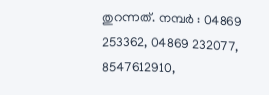തുറന്നത്. നമ്പർ : 04869 253362, 04869 232077, 8547612910,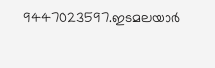9447023597.ഇടമലയാർ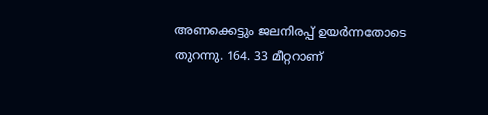അണക്കെട്ടും ജലനിരപ്പ് ഉയർന്നതോടെ തുറന്നു. 164. 33 മീറ്ററാണ്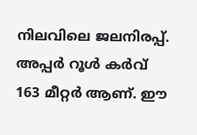നിലവിലെ ജലനിരപ്പ്. അപ്പർ റൂൾ കർവ് 163 മീറ്റർ ആണ്. ഈ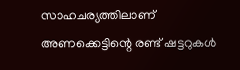സാഹചര്യത്തിലാണ് അണക്കെട്ടിന്റെ രണ്ട് ഷട്ടറുകൾ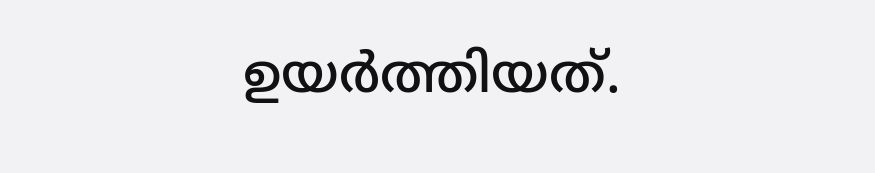ഉയർത്തിയത്.